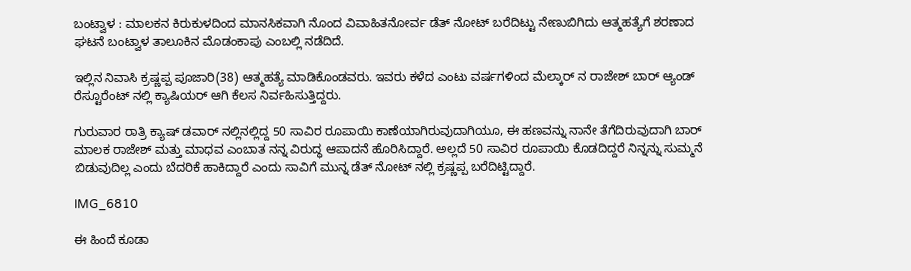ಬಂಟ್ವಾಳ : ಮಾಲಕನ ಕಿರುಕುಳದಿಂದ ಮಾನಸಿಕವಾಗಿ ನೊಂದ ವಿವಾಹಿತನೋರ್ವ ಡೆತ್ ನೋಟ್ ಬರೆದಿಟ್ಟು ನೇಣುಬಿಗಿದು ಆತ್ಮಹತ್ಯೆಗೆ ಶರಣಾದ ಘಟನೆ ಬಂಟ್ವಾಳ ತಾಲೂಕಿನ ಮೊಡಂಕಾಪು ಎಂಬಲ್ಲಿ ನಡೆದಿದೆ.

ಇಲ್ಲಿನ ನಿವಾಸಿ ಕ್ರಷ್ಣಪ್ಪ ಪೂಜಾರಿ(38) ಆತ್ಮಹತ್ಯೆ ಮಾಡಿಕೊಂಡವರು. ಇವರು ಕಳೆದ ಎಂಟು ವರ್ಷಗಳಿಂದ ಮೆಲ್ಕಾರ್ ನ ರಾಜೇಶ್ ಬಾರ್ ಆ್ಯಂಡ್ ರೆಸ್ಟೂರೆಂಟ್ ನಲ್ಲಿ ಕ್ಯಾಷಿಯರ್ ಆಗಿ ಕೆಲಸ ನಿರ್ವಹಿಸುತ್ತಿದ್ದರು.

ಗುರುವಾರ ರಾತ್ರಿ ಕ್ಯಾಷ್ ಡವಾರ್ ನಲ್ಲಿನಲ್ಲಿದ್ದ 50 ಸಾವಿರ ರೂಪಾಯಿ ಕಾಣೆಯಾಗಿರುವುದಾಗಿಯೂ, ಈ ಹಣವನ್ನು ನಾನೇ ತೆಗೆದಿರುವುದಾಗಿ ಬಾರ್ ಮಾಲಕ ರಾಜೇಶ್ ಮತ್ತು ಮಾಧವ ಎಂಬಾತ ನನ್ನ ವಿರುದ್ಧ ಆಪಾದನೆ ಹೊರಿಸಿದ್ದಾರೆ. ಅಲ್ಲದೆ 50 ಸಾವಿರ ರೂಪಾಯಿ ಕೊಡದಿದ್ದರೆ ನಿನ್ನನ್ನು ಸುಮ್ಮನೆ ಬಿಡುವುದಿಲ್ಲ ಎಂದು ಬೆದರಿಕೆ ಹಾಕಿದ್ದಾರೆ ಎಂದು ಸಾವಿಗೆ ಮುನ್ನ ಡೆತ್ ನೋಟ್ ನಲ್ಲಿ ಕ್ರಷ್ಣಪ್ಪ ಬರೆದಿಟ್ಟಿದ್ದಾರೆ.

IMG_6810

ಈ ಹಿಂದೆ ಕೂಡಾ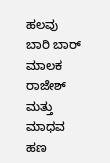ಹಲವು ಬಾರಿ ಬಾರ್ ಮಾಲಕ ರಾಜೇಶ್ ಮತ್ತು ಮಾಧವ ಹಣ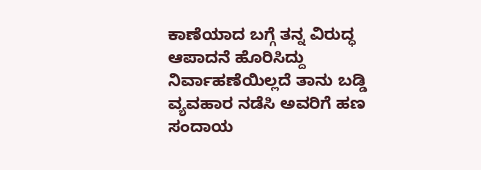ಕಾಣೆಯಾದ ಬಗ್ಗೆ ತನ್ನ ವಿರುದ್ಧ ಆಪಾದನೆ ಹೊರಿಸಿದ್ದು ನಿರ್ವಾಹಣೆಯಿಲ್ಲದೆ ತಾನು ಬಡ್ಡಿ ವ್ಯವಹಾರ ನಡೆಸಿ ಅವರಿಗೆ ಹಣ ಸಂದಾಯ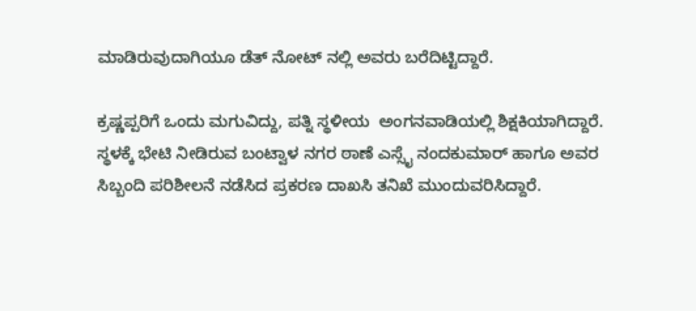ಮಾಡಿರುವುದಾಗಿಯೂ ಡೆತ್ ನೋಟ್ ನಲ್ಲಿ ಅವರು ಬರೆದಿಟ್ಟಿದ್ದಾರೆ.

ಕ್ರಷ್ಣಪ್ಪರಿಗೆ ಒಂದು ಮಗುವಿದ್ದು, ಪತ್ನಿ ಸ್ಥಳೀಯ  ಅಂಗನವಾಡಿಯಲ್ಲಿ ಶಿಕ್ಷಕಿಯಾಗಿದ್ದಾರೆ. ಸ್ಥಳಕ್ಕೆ ಭೇಟಿ ನೀಡಿರುವ ಬಂಟ್ವಾಳ ನಗರ ಠಾಣೆ ಎಸ್ಸೈ ನಂದಕುಮಾರ್ ಹಾಗೂ ಅವರ ಸಿಬ್ಬಂದಿ ಪರಿಶೀಲನೆ ನಡೆಸಿದ ಪ್ರಕರಣ ದಾಖಸಿ ತನಿಖೆ ಮುಂದುವರಿಸಿದ್ದಾರೆ.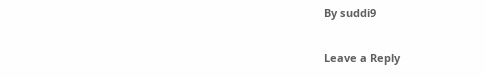By suddi9

Leave a Reply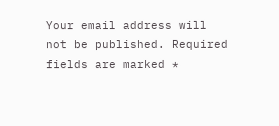Your email address will not be published. Required fields are marked *